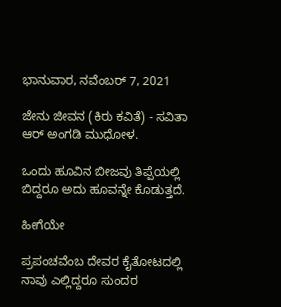ಭಾನುವಾರ, ನವೆಂಬರ್ 7, 2021

ಜೇನು ಜೀವನ (ಕಿರು ಕವಿತೆ) - ಸವಿತಾ ಆರ್ ಅಂಗಡಿ ಮುಧೋಳ.

ಒಂದು ಹೂವಿನ ಬೀಜವು ತಿಪ್ಪೆಯಲ್ಲಿ ಬಿದ್ದರೂ ಅದು ಹೂವನ್ನೇ ಕೊಡುತ್ತದೆ.

ಹೀಗೆಯೇ

ಪ್ರಪಂಚವೆಂಬ ದೇವರ ಕೈತೋಟದಲ್ಲಿ ನಾವು ಎಲ್ಲಿದ್ದರೂ ಸುಂದರ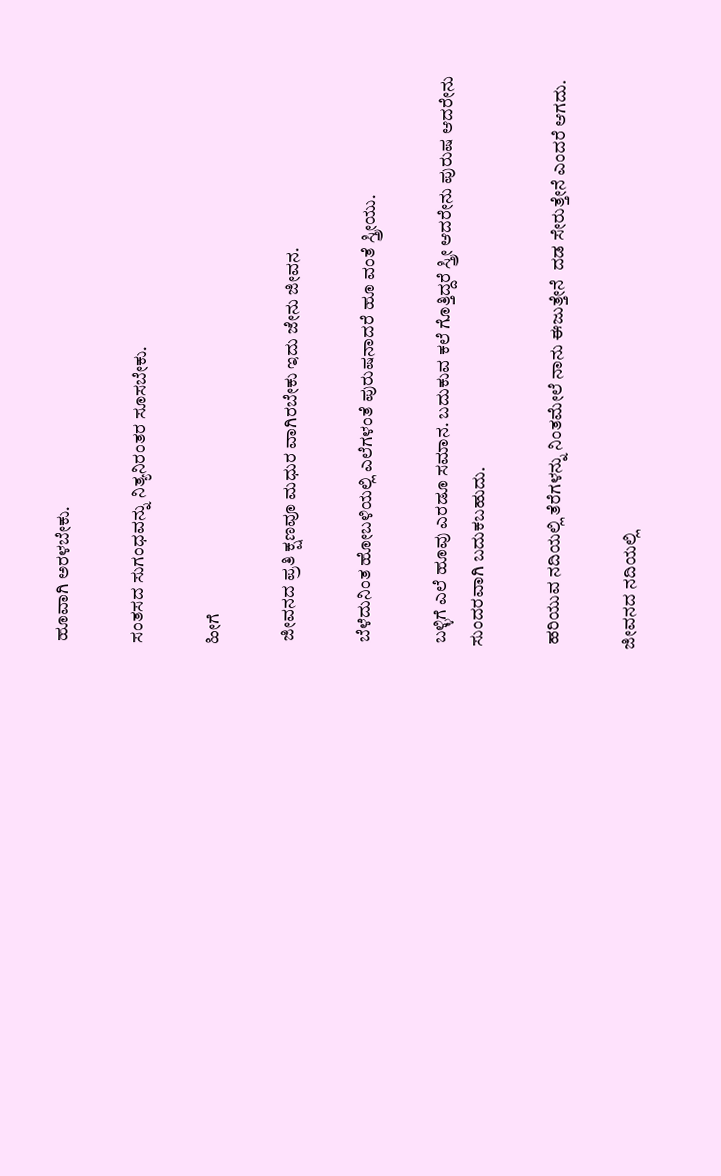ಹೂವಾಗಿ ಅರಳಬೇಕು.

ಸಂತಸದ ಸುಗಂಧವನ್ನು ನಿತ್ಯನಿರಂತರ ಸೂಸಬೇಕು.

ಹೀಗೆ

 ಜೀವನದ ಪ್ರತಿ ಕ್ಷಣವೂ ಮಧುರ ವಾಗಿರಬೇಕು ಇದು ಜೇನು ಜೀವನ.

 ಬೆಳೆದುನಿಂತ ಹೋಬಳಿಯಲ್ಲಿ ಎಲೆಗಳಂತೆ ಪುರುಷನಾದರೆ ಹೂ ವಂತೆ ಸ್ತ್ರೀಯು.

 ಬಳ್ಳಿಗೆ ಎಲೆ ಹೂವು ಎರಡೂ ಸಮಾನ. ಬದುಕುವ ಕಲೆ ಗೊತ್ತಿದ್ದರೆ ಸ್ತ್ರೀ ಆದರೇನು ಪುರುಷ ಆದರೇನು ಸುಂದರವಾಗಿ ಬದುಕಬಹುದು.

 ಹರಿಯುವ ನದಿಯಲ್ಲಿ ತೆರೆಗಳನ್ನು ನಿಂತಮೇಲೆ ನಾನು ಈಜುತ್ತೇನೆ  ದಡ ಸೇರುತ್ತೇನೆ ಎಂದರೆ ಆಗದು.

ಜೀವನದ ನದಿಯಲ್ಲಿ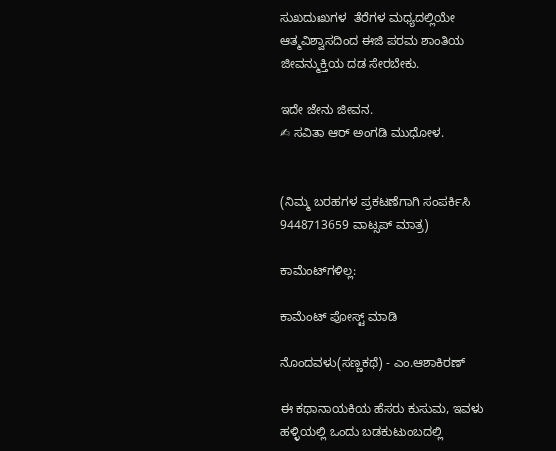ಸುಖದುಃಖಗಳ  ತೆರೆಗಳ ಮಧ್ಯದಲ್ಲಿಯೇ ಆತ್ಮವಿಶ್ವಾಸದಿಂದ ಈಜಿ ಪರಮ ಶಾಂತಿಯ ಜೀವನ್ಮುಕ್ತಿಯ ದಡ ಸೇರಬೇಕು.

ಇದೇ ಜೇನು ಜೀವನ.
✍ ಸವಿತಾ ಆರ್ ಅಂಗಡಿ ಮುಧೋಳ.


(ನಿಮ್ಮ ಬರಹಗಳ ಪ್ರಕಟಣೆಗಾಗಿ ಸಂಪರ್ಕಿಸಿ 9448713659 ವಾಟ್ಸಪ್ ಮಾತ್ರ)

ಕಾಮೆಂಟ್‌ಗಳಿಲ್ಲ:

ಕಾಮೆಂಟ್‌‌ ಪೋಸ್ಟ್‌ ಮಾಡಿ

ನೊಂದವಳು(ಸಣ್ಣಕಥೆ) - ಎಂ.ಆಶಾಕಿರಣ್

ಈ ಕಥಾನಾಯಕಿಯ ಹೆಸರು ಕುಸುಮ, ಇವಳು ಹಳ್ಳಿಯಲ್ಲಿ ಒಂದು ಬಡಕುಟುಂಬದಲ್ಲಿ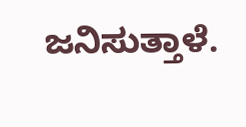ಜನಿಸುತ್ತಾಳೆ.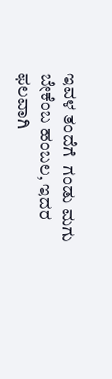ಇವಳ ತಂದೆಗೆ  ಗಂಡು ಮಗು ಬೇಕೆಂಬ ಹಂಬಲ, ಇದರ ಫಲವಾಗಿ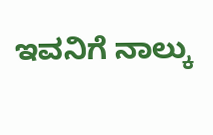ಇವನಿಗೆ ನಾಲ್ಕು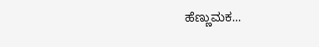ಹೆಣ್ಣುಮಕ...